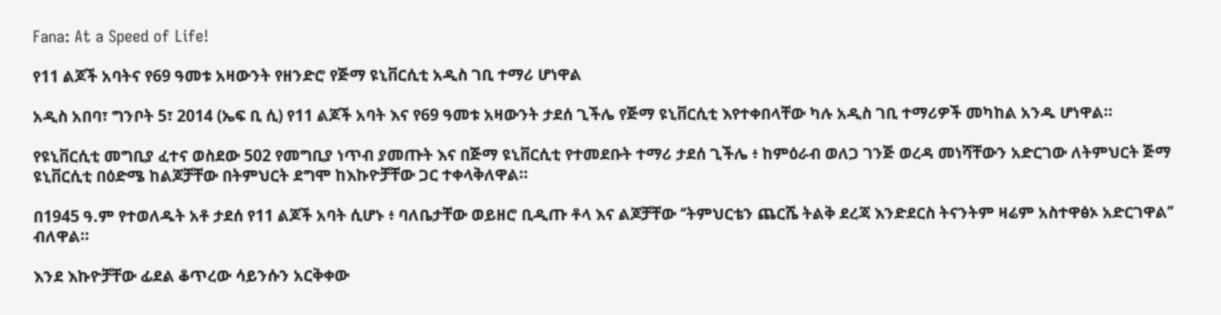Fana: At a Speed of Life!

የ11 ልጆች አባትና የ69 ዓመቱ አዛውንት የዘንድሮ የጅማ ዩኒቨርሲቲ አዲስ ገቢ ተማሪ ሆነዋል

አዲስ አበባ፣ ግንቦት 5፣ 2014 (ኤፍ ቢ ሲ) የ11 ልጆች አባት እና የ69 ዓመቱ አዛውንት ታደሰ ጊችሌ የጅማ ዩኒቨርሲቲ እየተቀበላቸው ካሉ አዲስ ገቢ ተማሪዎች መካከል አንዱ ሆነዋል።

የዩኒቨርሲቲ መግቢያ ፈተና ወስደው 502 የመግቢያ ነጥብ ያመጡት እና በጅማ ዩኒቨርሲቲ የተመደቡት ተማሪ ታደሰ ጊችሌ ፥ ከምዕራብ ወለጋ ገንጅ ወረዳ መነሻቸውን አድርገው ለትምህርት ጅማ ዩኒቨርሲቲ በዕድሜ ከልጆቻቸው በትምህርት ደግሞ ከእኩዮቻቸው ጋር ተቀላቅለዋል።

በ1945 ዓ.ም የተወለዱት አቶ ታደሰ የ11 ልጆች አባት ሲሆኑ ፥ ባለቤታቸው ወይዘሮ ቢዲጡ ቶላ እና ልጆቻቸው ‘’ትምህርቴን ጨርሼ ትልቅ ደረጃ እንድደርስ ትናንትም ዛሬም አስተዋፅኦ አድርገዋል’’ ብለዋል።

እንደ እኩዮቻቸው ፊደል ቆጥረው ሳይንሱን አርቅቀው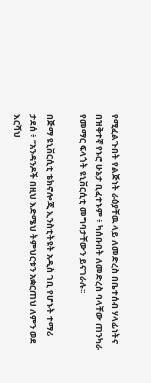የሚፈልጉበት የልጅነት ራዕያቸዉ ላይ ለመድረስ በቤተሰብ ሃላፊነትና በዝቅተኛ የኑሮ ሁኔታ ቢፈተኑም ፥ ካሰቡበት ለመድረስ ባላቸው ጠንካራ የመማር ፍላጎት ዩኒቨርሲቲ መግባታቸውን ይናገራሉ፡፡

በጅማ ዩኒቨርሲቲ ቴክኖሎጂ ኢንስቲትዩት አዲስ ገቢ የሆኑት ተማሪ ታደሰ ፥ ‘’አንዳንዶች በዚህ እድሜህ ትምህርቱን አቋርጠህ ለምን ወደ እርሻህ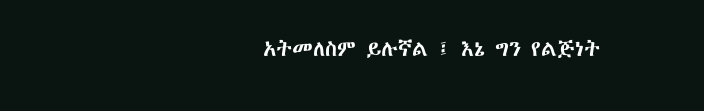አትመለስም ይሉኛል ፤ እኔ ግን የልጅነት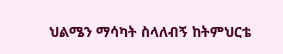ህልሜን ማሳካት ስላለብኝ ከትምህርቴ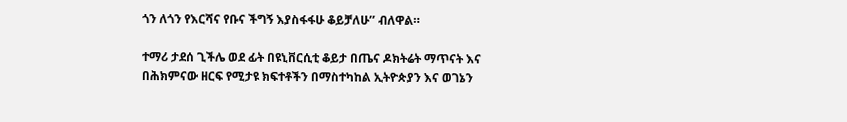ጎን ለጎን የእርሻና የቡና ችግኝ እያስፋፋሁ ቆይቻለሁ’’ ብለዋል።

ተማሪ ታደሰ ጊችሌ ወደ ፊት በዩኒቨርሲቲ ቆይታ በጤና ዶክትሬት ማጥናት እና በሕክምናው ዘርፍ የሚታዩ ክፍተቶችን በማስተካከል ኢትዮጵያን እና ወገኔን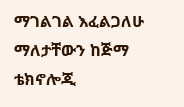ማገልገል እፈልጋለሁ ማለታቸውን ከጅማ ቴክኖሎጂ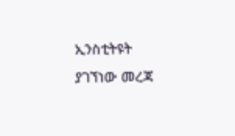ኢንስቲትዩት ያገኘነው መረጃ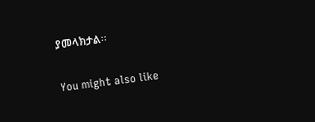ያመላክታል፡፡

You might also like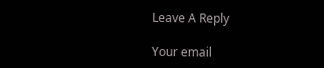Leave A Reply

Your email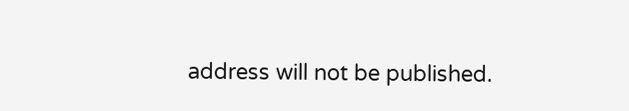address will not be published.